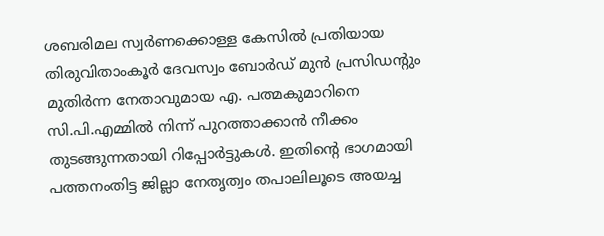ശബരിമല സ്വർണക്കൊള്ള കേസിൽ പ്രതിയായ തിരുവിതാംകൂർ ദേവസ്വം ബോർഡ് മുൻ പ്രസിഡന്റും മുതിർന്ന നേതാവുമായ എ. പത്മകുമാറിനെ സി.പി.എമ്മിൽ നിന്ന് പുറത്താക്കാൻ നീക്കം തുടങ്ങുന്നതായി റിപ്പോർട്ടുകൾ. ഇതിന്റെ ഭാഗമായി പത്തനംതിട്ട ജില്ലാ നേതൃത്വം തപാലിലൂടെ അയച്ച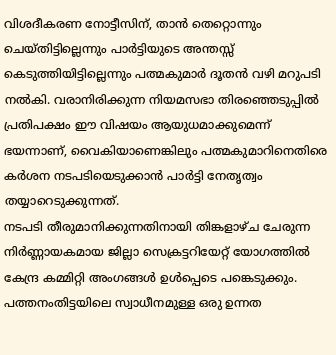വിശദീകരണ നോട്ടീസിന്, താൻ തെറ്റൊന്നും ചെയ്തിട്ടില്ലെന്നും പാർട്ടിയുടെ അന്തസ്സ് കെടുത്തിയിട്ടില്ലെന്നും പത്മകുമാർ ദൂതൻ വഴി മറുപടി നൽകി. വരാനിരിക്കുന്ന നിയമസഭാ തിരഞ്ഞെടുപ്പിൽ പ്രതിപക്ഷം ഈ വിഷയം ആയുധമാക്കുമെന്ന് ഭയന്നാണ്, വൈകിയാണെങ്കിലും പത്മകുമാറിനെതിരെ കർശന നടപടിയെടുക്കാൻ പാർട്ടി നേതൃത്വം തയ്യാറെടുക്കുന്നത്.
നടപടി തീരുമാനിക്കുന്നതിനായി തിങ്കളാഴ്ച ചേരുന്ന നിർണ്ണായകമായ ജില്ലാ സെക്രട്ടറിയേറ്റ് യോഗത്തിൽ കേന്ദ്ര കമ്മിറ്റി അംഗങ്ങൾ ഉൾപ്പെടെ പങ്കെടുക്കും. പത്തനംതിട്ടയിലെ സ്വാധീനമുള്ള ഒരു ഉന്നത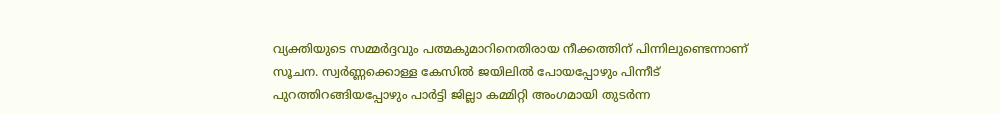വ്യക്തിയുടെ സമ്മർദ്ദവും പത്മകുമാറിനെതിരായ നീക്കത്തിന് പിന്നിലുണ്ടെന്നാണ് സൂചന. സ്വർണ്ണക്കൊള്ള കേസിൽ ജയിലിൽ പോയപ്പോഴും പിന്നീട് പുറത്തിറങ്ങിയപ്പോഴും പാർട്ടി ജില്ലാ കമ്മിറ്റി അംഗമായി തുടർന്ന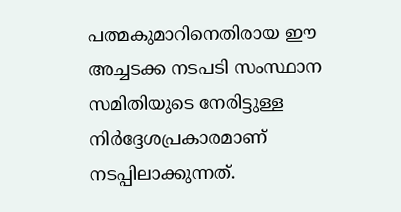പത്മകുമാറിനെതിരായ ഈ അച്ചടക്ക നടപടി സംസ്ഥാന സമിതിയുടെ നേരിട്ടുള്ള നിർദ്ദേശപ്രകാരമാണ് നടപ്പിലാക്കുന്നത്.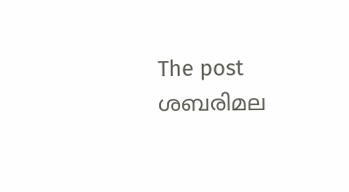The post ശബരിമല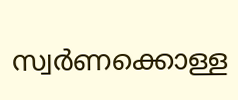സ്വർണക്കൊള്ള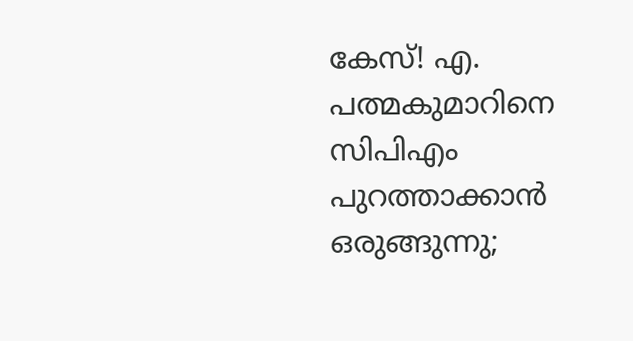കേസ്! എ. പത്മകുമാറിനെ സിപിഎം പുറത്താക്കാൻ ഒരുങ്ങുന്നു;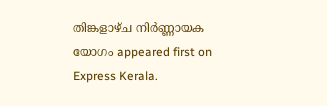തിങ്കളാഴ്ച നിർണ്ണായക യോഗം appeared first on Express Kerala.